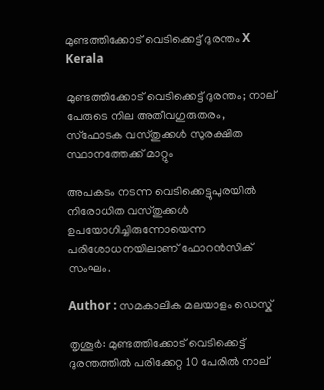മുണ്ടത്തിക്കോട് വെടിക്കെട്ട് ദുരന്തം X
Kerala

മുണ്ടത്തിക്കോട് വെടിക്കെട്ട് ദുരന്തം; നാല് പേരുടെ നില അതീവഗുരുതരം, സ്ഫോടക വസ്തുക്കൾ സുരക്ഷിത സ്ഥാനത്തേക്ക് മാറ്റും

അപകടം നടന്ന വെടിക്കെട്ടുപുരയിൽ നിരോധിത വസ്തുക്കൾ ഉപയോഗിച്ചിരുന്നോയെന്ന പരിശോധനയിലാണ് ഫോറൻസിക് സംഘം.

Author : സമകാലിക മലയാളം ഡെസ്ക്

തൃശൂർ: മുണ്ടത്തിക്കോട് വെടിക്കെട്ട് ദുരന്തത്തില്‍ പരിക്കേറ്റ 10 പേരിൽ നാല്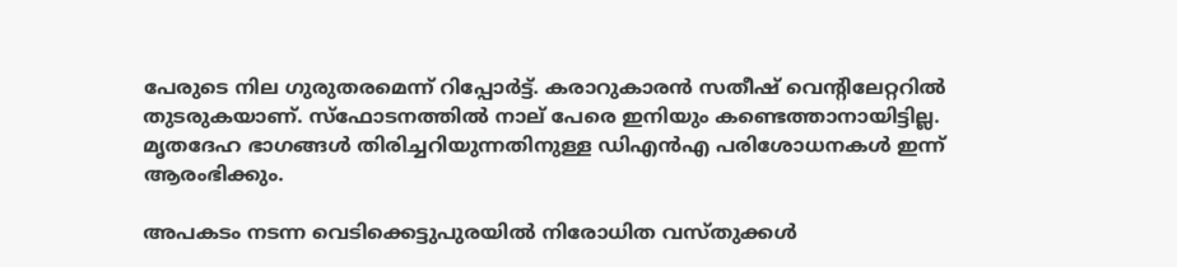പേരുടെ നില ഗുരുതരമെന്ന് റിപ്പോർട്ട്. കരാറുകാരൻ സതീഷ് വെന്റിലേറ്ററിൽ തുടരുകയാണ്. സ്ഫോടനത്തിൽ നാല് പേരെ ഇനിയും കണ്ടെത്താനായിട്ടില്ല. മൃതദേഹ ഭാഗങ്ങള്‍ തിരിച്ചറിയുന്നതിനുള്ള ഡിഎൻഎ പരിശോധനകൾ ഇന്ന് ആരംഭിക്കും.

അപകടം നടന്ന വെടിക്കെട്ടുപുരയിൽ നിരോധിത വസ്തുക്കൾ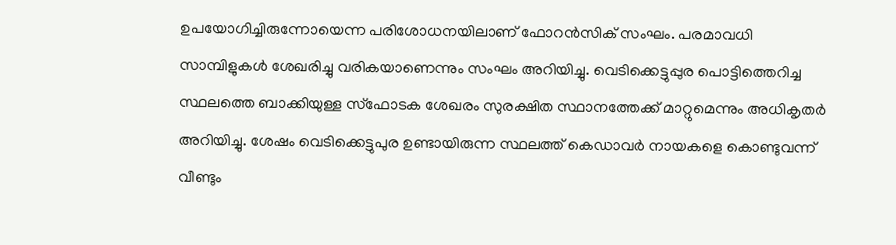ഉപയോഗിച്ചിരുന്നോയെന്ന പരിശോധനയിലാണ് ഫോറൻസിക് സംഘം. പരമാവധി സാമ്പിളുകൾ ശേഖരിച്ചു വരികയാണെന്നും സംഘം അറിയിച്ചു. വെടിക്കെട്ടുപ്പുര പൊട്ടിത്തെറിച്ച സ്ഥലത്തെ ബാക്കിയുള്ള സ്ഫോടക ശേഖരം സുരക്ഷിത സ്ഥാനത്തേക്ക് മാറ്റുമെന്നും അധികൃതർ അറിയിച്ചു. ശേഷം വെടിക്കെട്ടുപുര ഉണ്ടായിരുന്ന സ്ഥലത്ത് കെഡാവർ നായകളെ കൊണ്ടുവന്ന് വീണ്ടും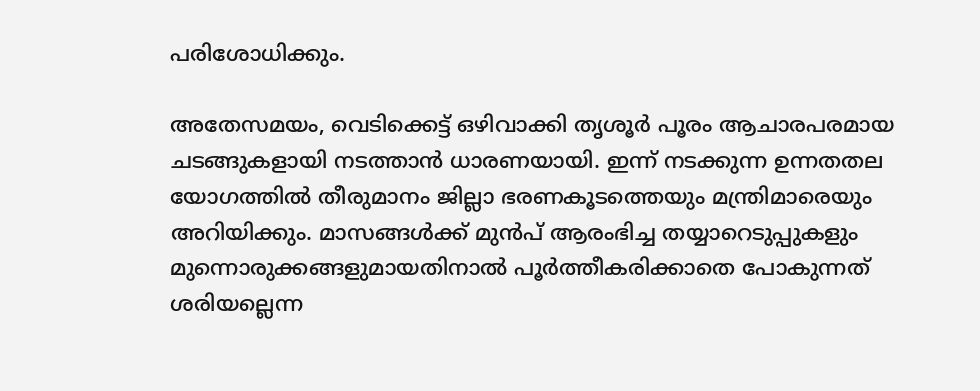പരിശോധിക്കും.

അതേസമയം, വെടിക്കെട്ട് ഒഴിവാക്കി തൃശൂര്‍ പൂരം ആചാരപരമായ ചടങ്ങുകളായി നടത്താൻ ധാരണയായി. ഇന്ന് നടക്കുന്ന ഉന്നതതല യോഗത്തില്‍ തീരുമാനം ജില്ലാ ഭരണകൂടത്തെയും മന്ത്രിമാരെയും അറിയിക്കും. മാസങ്ങള്‍ക്ക് മുന്‍പ് ആരംഭിച്ച തയ്യാറെടുപ്പുകളും മുന്നൊരുക്കങ്ങളുമായതിനാല്‍ പൂര്‍ത്തീകരിക്കാതെ പോകുന്നത് ശരിയല്ലെന്ന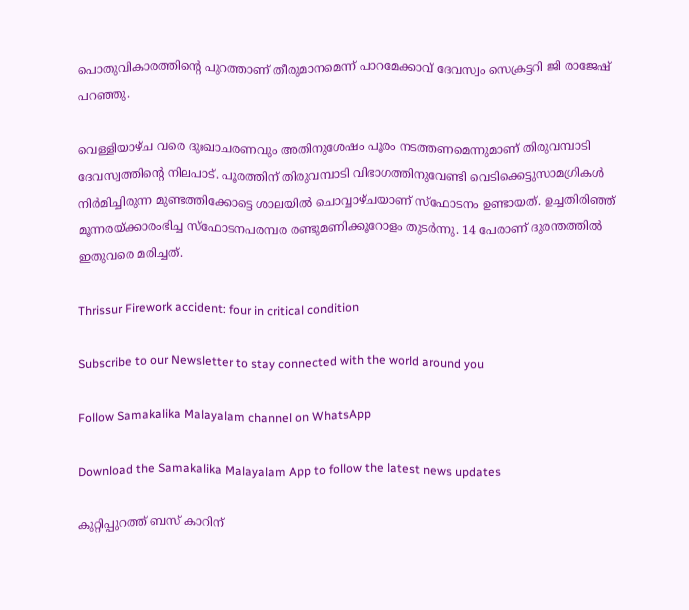പൊതുവികാരത്തിന്റെ പുറത്താണ് തീരുമാനമെന്ന് പാറമേക്കാവ് ദേവസ്വം സെക്രട്ടറി ജി രാജേഷ് പറഞ്ഞു.

വെള്ളിയാഴ്ച വരെ ദുഃഖാചരണവും അതിനുശേഷം പൂരം നടത്തണമെന്നുമാണ് തിരുവമ്പാടി ദേവസ്വത്തിന്റെ നിലപാട്. പൂരത്തിന് തിരുവമ്പാടി വിഭാഗത്തിനുവേണ്ടി വെടിക്കെട്ടുസാമഗ്രികള്‍ നിര്‍മിച്ചിരുന്ന മുണ്ടത്തിക്കോട്ടെ ശാലയില്‍ ചൊവ്വാഴ്ചയാണ് സ്ഫോടനം ഉണ്ടായത്. ഉച്ചതിരിഞ്ഞ് മൂന്നരയ്ക്കാരംഭിച്ച സ്ഫോടനപരമ്പര രണ്ടുമണിക്കൂറോളം തുടര്‍ന്നു. 14 പേരാണ് ദുരന്തത്തിൽ ഇതുവരെ മരിച്ചത്.

Thrissur Firework accident: four in critical condition

Subscribe to our Newsletter to stay connected with the world around you

Follow Samakalika Malayalam channel on WhatsApp

Download the Samakalika Malayalam App to follow the latest news updates

കുറ്റിപ്പുറത്ത് ബസ് കാറിന്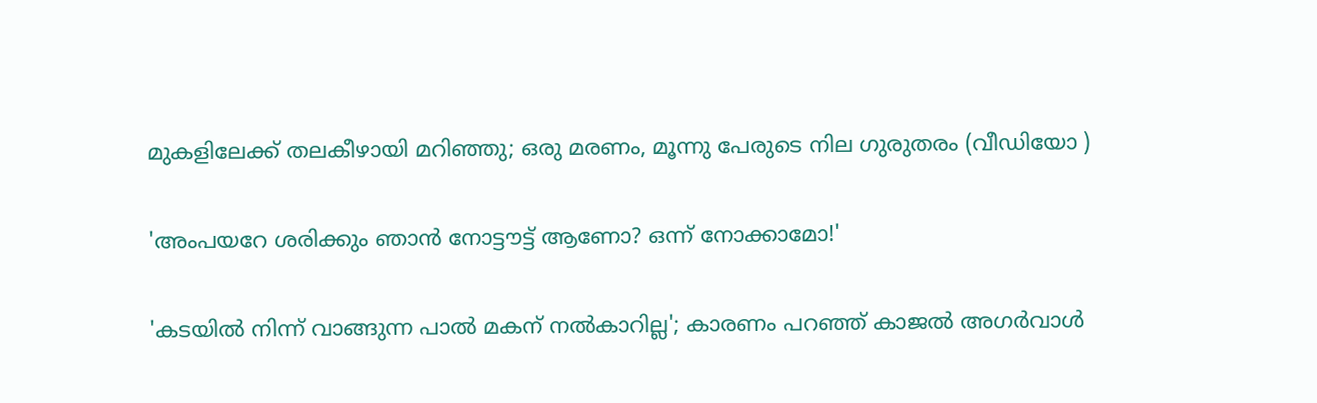മുകളിലേക്ക് തലകീഴായി മറിഞ്ഞു; ഒരു മരണം, മൂന്നു പേരുടെ നില ഗുരുതരം (വീഡിയോ )

'അംപയറേ ശരിക്കും ഞാൻ നോട്ടൗട്ട് ആണോ? ഒന്ന് നോക്കാമോ!'

'കടയിൽ നിന്ന് വാങ്ങുന്ന പാൽ മകന് നൽകാറില്ല'; കാരണം പറഞ്ഞ് കാജൽ അഗർവാൾ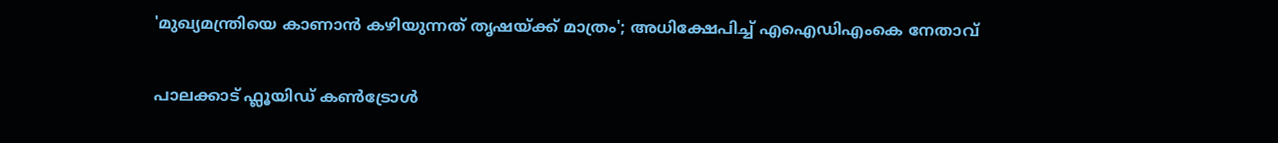'മുഖ്യമന്ത്രിയെ കാണാൻ കഴിയുന്നത് തൃഷയ്ക്ക് മാത്രം'; അധിക്ഷേപിച്ച് എഐഡിഎംകെ നേതാവ്

പാലക്കാട് ഫ്ലൂയിഡ് കൺട്രോൾ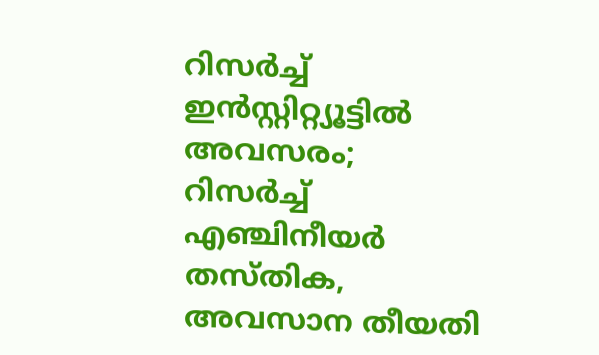റിസർച്ച് ഇൻസ്റ്റിറ്റ്യൂട്ടിൽ അവസരം; റിസർച്ച് എഞ്ചിനീയർ തസ്തിക, അവസാന തീയതി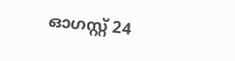ഓഗസ്റ്റ് 24